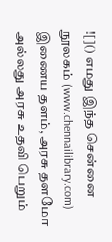![]() எமது இந்த சென்னை நூலகம் (www.chennailibrary.com) இணைய தளம், அரசு தளமோ அல்லது அரசு உதவி பெறும்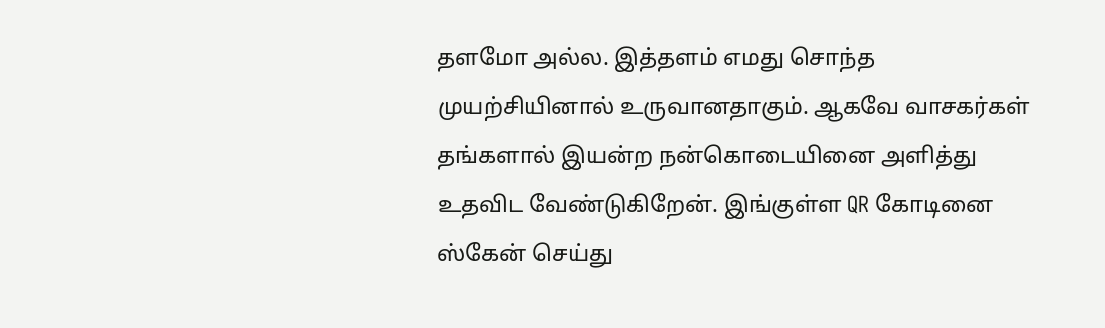தளமோ அல்ல. இத்தளம் எமது சொந்த முயற்சியினால் உருவானதாகும். ஆகவே வாசகர்கள் தங்களால் இயன்ற நன்கொடையினை அளித்து உதவிட வேண்டுகிறேன். இங்குள்ள QR கோடினை ஸ்கேன் செய்து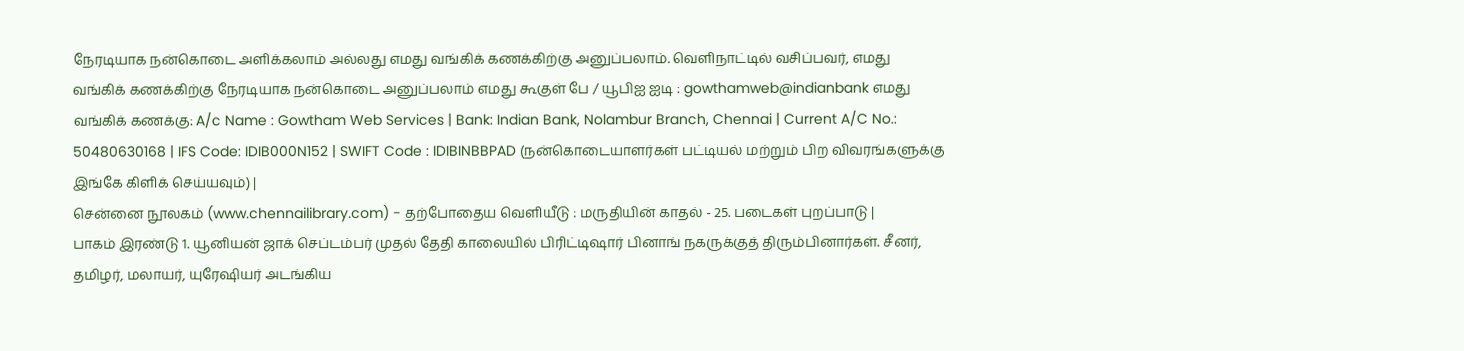நேரடியாக நன்கொடை அளிக்கலாம் அல்லது எமது வங்கிக் கணக்கிற்கு அனுப்பலாம். வெளிநாட்டில் வசிப்பவர், எமது வங்கிக் கணக்கிற்கு நேரடியாக நன்கொடை அனுப்பலாம் எமது கூகுள் பே / யூபிஐ ஐடி : gowthamweb@indianbank எமது வங்கிக் கணக்கு: A/c Name : Gowtham Web Services | Bank: Indian Bank, Nolambur Branch, Chennai | Current A/C No.: 50480630168 | IFS Code: IDIB000N152 | SWIFT Code : IDIBINBBPAD (நன்கொடையாளர்கள் பட்டியல் மற்றும் பிற விவரங்களுக்கு இங்கே கிளிக் செய்யவும்) |
சென்னை நூலகம் (www.chennailibrary.com) - தற்போதைய வெளியீடு : மருதியின் காதல் - 25. படைகள் புறப்பாடு |
பாகம் இரண்டு 1. யூனியன் ஜாக் செப்டம்பர் முதல் தேதி காலையில் பிரிட்டிஷார் பினாங் நகருக்குத் திரும்பினார்கள். சீனர், தமிழர், மலாயர், யுரேஷியர் அடங்கிய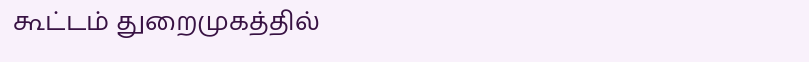கூட்டம் துறைமுகத்தில்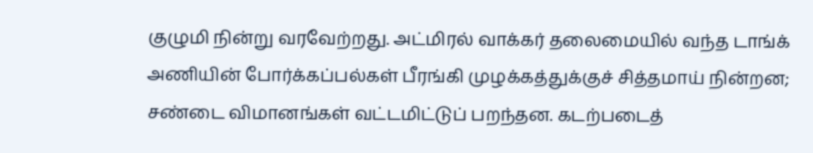குழுமி நின்று வரவேற்றது. அட்மிரல் வாக்கர் தலைமையில் வந்த டாங்க் அணியின் போர்க்கப்பல்கள் பீரங்கி முழக்கத்துக்குச் சித்தமாய் நின்றன; சண்டை விமானங்கள் வட்டமிட்டுப் பறந்தன. கடற்படைத்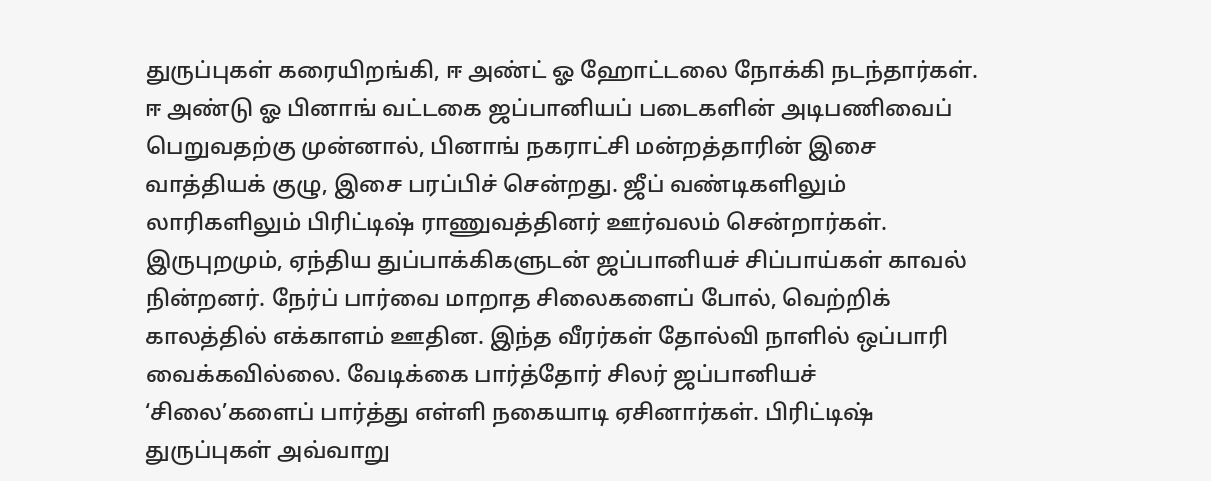துருப்புகள் கரையிறங்கி, ஈ அண்ட் ஓ ஹோட்டலை நோக்கி நடந்தார்கள். ஈ அண்டு ஓ பினாங் வட்டகை ஜப்பானியப் படைகளின் அடிபணிவைப் பெறுவதற்கு முன்னால், பினாங் நகராட்சி மன்றத்தாரின் இசை வாத்தியக் குழு, இசை பரப்பிச் சென்றது. ஜீப் வண்டிகளிலும் லாரிகளிலும் பிரிட்டிஷ் ராணுவத்தினர் ஊர்வலம் சென்றார்கள். இருபுறமும், ஏந்திய துப்பாக்கிகளுடன் ஜப்பானியச் சிப்பாய்கள் காவல் நின்றனர். நேர்ப் பார்வை மாறாத சிலைகளைப் போல், வெற்றிக் காலத்தில் எக்காளம் ஊதின. இந்த வீரர்கள் தோல்வி நாளில் ஒப்பாரி வைக்கவில்லை. வேடிக்கை பார்த்தோர் சிலர் ஜப்பானியச் ‘சிலை’களைப் பார்த்து எள்ளி நகையாடி ஏசினார்கள். பிரிட்டிஷ் துருப்புகள் அவ்வாறு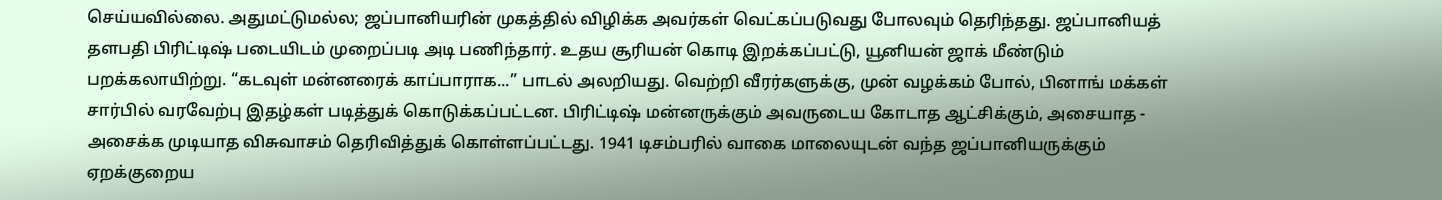செய்யவில்லை. அதுமட்டுமல்ல; ஜப்பானியரின் முகத்தில் விழிக்க அவர்கள் வெட்கப்படுவது போலவும் தெரிந்தது. ஜப்பானியத் தளபதி பிரிட்டிஷ் படையிடம் முறைப்படி அடி பணிந்தார். உதய சூரியன் கொடி இறக்கப்பட்டு, யூனியன் ஜாக் மீண்டும் பறக்கலாயிற்று. “கடவுள் மன்னரைக் காப்பாராக...” பாடல் அலறியது. வெற்றி வீரர்களுக்கு, முன் வழக்கம் போல், பினாங் மக்கள் சார்பில் வரவேற்பு இதழ்கள் படித்துக் கொடுக்கப்பட்டன. பிரிட்டிஷ் மன்னருக்கும் அவருடைய கோடாத ஆட்சிக்கும், அசையாத - அசைக்க முடியாத விசுவாசம் தெரிவித்துக் கொள்ளப்பட்டது. 1941 டிசம்பரில் வாகை மாலையுடன் வந்த ஜப்பானியருக்கும் ஏறக்குறைய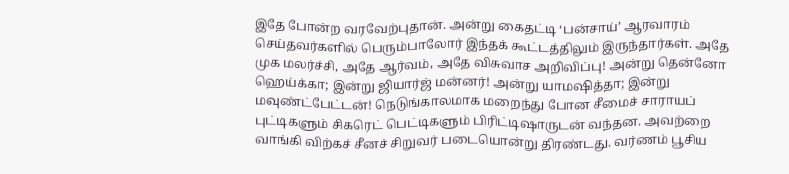இதே போன்ற வரவேற்புதான். அன்று கைதட்டி ‘பன்சாய்’ ஆரவாரம் செய்தவர்களில் பெரும்பாலோர் இந்தக் கூட்டத்திலும் இருந்தார்கள். அதே முக மலர்ச்சி, அதே ஆர்வம், அதே விசுவாச அறிவிப்பு! அன்று தென்னோ ஹெய்க்கா; இன்று ஜியார்ஜ் மன்னர்! அன்று யாமஷித்தா; இன்று மவுண்ட்பேட்டன்! நெடுங்காலமாக மறைந்து போன சீமைச் சாராயப் புட்டிகளும் சிகரெட் பெட்டிகளும் பிரிட்டிஷாருடன் வந்தன. அவற்றை வாங்கி விற்கச் சீனச் சிறுவர் படையொன்று திரண்டது. வர்ணம் பூசிய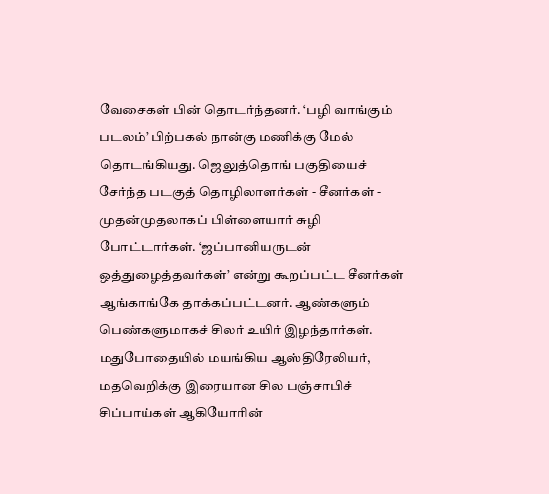வேசைகள் பின் தொடர்ந்தனர். ‘பழி வாங்கும் படலம்’ பிற்பகல் நான்கு மணிக்கு மேல் தொடங்கியது. ஜெலுத்தொங் பகுதியைச் சேர்ந்த படகுத் தொழிலாளர்கள் - சீனர்கள் - முதன்முதலாகப் பிள்ளையார் சுழி போட்டார்கள். ‘ஜப்பானியருடன் ஒத்துழைத்தவர்கள்’ என்று கூறப்பட்ட சீனர்கள் ஆங்காங்கே தாக்கப்பட்டனர். ஆண்களும் பெண்களுமாகச் சிலர் உயிர் இழந்தார்கள். மதுபோதையில் மயங்கிய ஆஸ்திரேலியர், மதவெறிக்கு இரையான சில பஞ்சாபிச் சிப்பாய்கள் ஆகியோரின்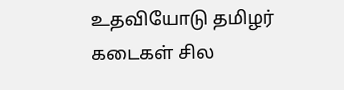உதவியோடு தமிழர் கடைகள் சில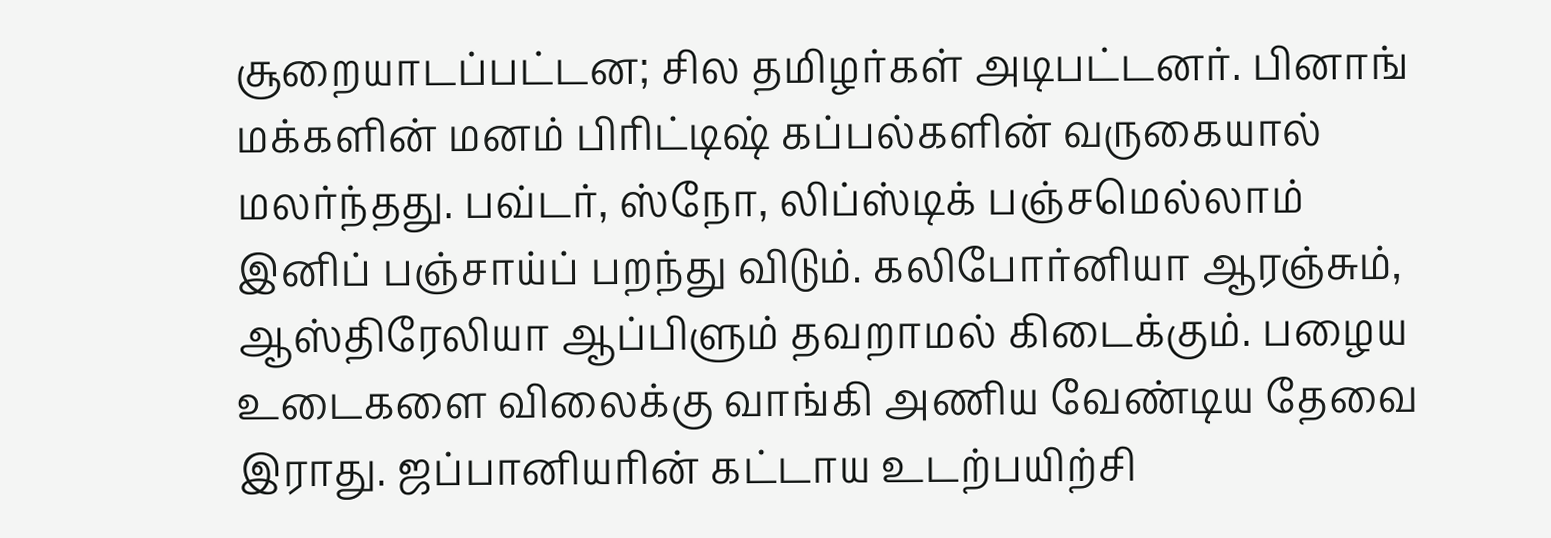சூறையாடப்பட்டன; சில தமிழர்கள் அடிபட்டனர். பினாங் மக்களின் மனம் பிரிட்டிஷ் கப்பல்களின் வருகையால் மலர்ந்தது. பவ்டர், ஸ்நோ, லிப்ஸ்டிக் பஞ்சமெல்லாம் இனிப் பஞ்சாய்ப் பறந்து விடும். கலிபோர்னியா ஆரஞ்சும், ஆஸ்திரேலியா ஆப்பிளும் தவறாமல் கிடைக்கும். பழைய உடைகளை விலைக்கு வாங்கி அணிய வேண்டிய தேவை இராது. ஜப்பானியரின் கட்டாய உடற்பயிற்சி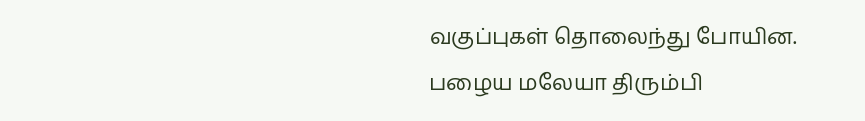வகுப்புகள் தொலைந்து போயின. பழைய மலேயா திரும்பி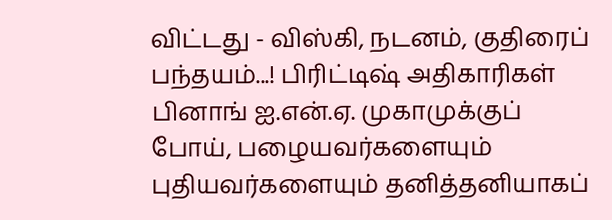விட்டது - விஸ்கி, நடனம், குதிரைப் பந்தயம்...! பிரிட்டிஷ் அதிகாரிகள் பினாங் ஐ.என்.ஏ. முகாமுக்குப் போய், பழையவர்களையும் புதியவர்களையும் தனித்தனியாகப்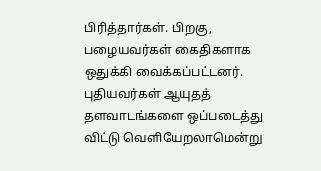பிரித்தார்கள். பிறகு, பழையவர்கள் கைதிகளாக ஒதுக்கி வைக்கப்பட்டனர். புதியவர்கள் ஆயுதத் தளவாடங்களை ஒப்படைத்து விட்டு வெளியேறலாமென்று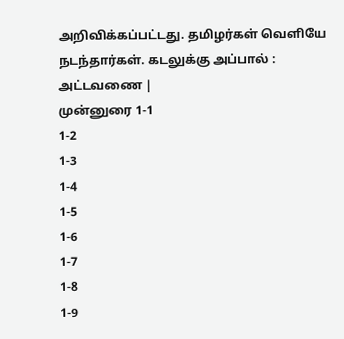அறிவிக்கப்பட்டது. தமிழர்கள் வெளியே நடந்தார்கள். கடலுக்கு அப்பால் : அட்டவணை |
முன்னுரை 1-1
1-2
1-3
1-4
1-5
1-6
1-7
1-8
1-9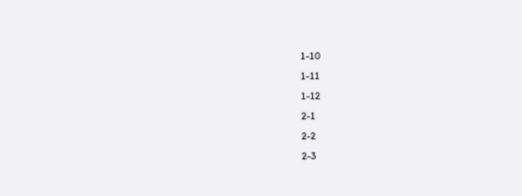1-10
1-11
1-12
2-1
2-2
2-3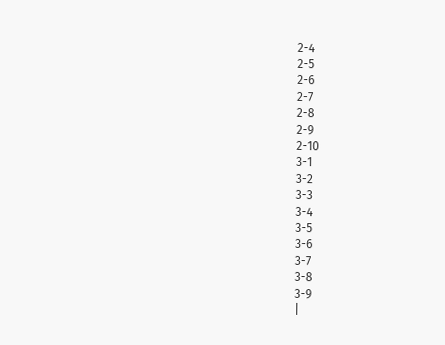2-4
2-5
2-6
2-7
2-8
2-9
2-10
3-1
3-2
3-3
3-4
3-5
3-6
3-7
3-8
3-9
|